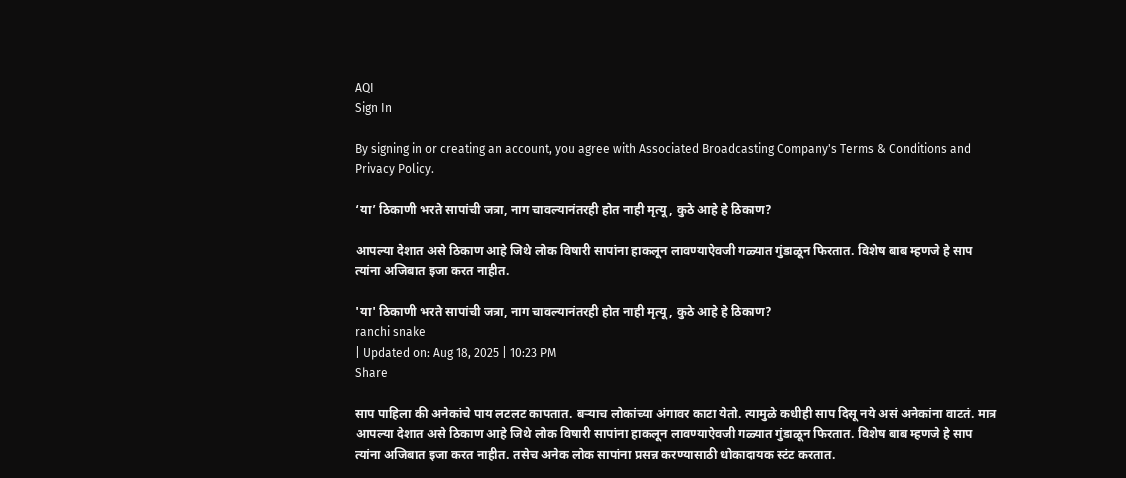AQI
Sign In

By signing in or creating an account, you agree with Associated Broadcasting Company's Terms & Conditions and Privacy Policy.

‘या’ ठिकाणी भरते सापांची जत्रा, नाग चावल्यानंतरही होत नाही मृत्यू, कुठे आहे हे ठिकाण?

आपल्या देशात असे ठिकाण आहे जिथे लोक विषारी सापांना हाकलून लावण्याऐवजी गळ्यात गुंडाळून फिरतात. विशेष बाब म्हणजे हे साप त्यांना अजिबात इजा करत नाहीत.

'या' ठिकाणी भरते सापांची जत्रा, नाग चावल्यानंतरही होत नाही मृत्यू, कुठे आहे हे ठिकाण?
ranchi snake
| Updated on: Aug 18, 2025 | 10:23 PM
Share

साप पाहिला की अनेकांचे पाय लटलट कापतात. बऱ्याच लोकांच्या अंगावर काटा येतो. त्यामुळे कधीही साप दिसू नये असं अनेकांना वाटतं. मात्र आपल्या देशात असे ठिकाण आहे जिथे लोक विषारी सापांना हाकलून लावण्याऐवजी गळ्यात गुंडाळून फिरतात. विशेष बाब म्हणजे हे साप त्यांना अजिबात इजा करत नाहीत. तसेच अनेक लोक सापांना प्रसन्न करण्यासाठी धोकादायक स्टंट करतात.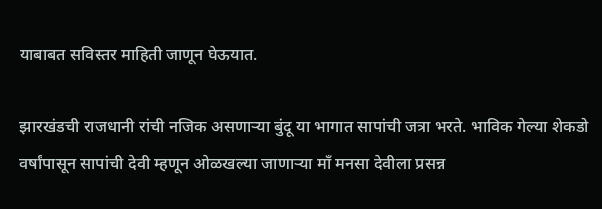याबाबत सविस्तर माहिती जाणून घेऊयात.

झारखंडची राजधानी रांची नजिक असणाऱ्या बुंदू या भागात सापांची जत्रा भरते. भाविक गेल्या शेकडो वर्षांपासून सापांची देवी म्हणून ओळखल्या जाणाऱ्या माँ मनसा देवीला प्रसन्न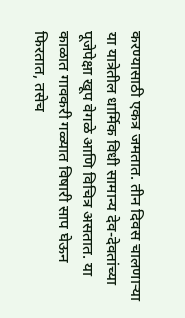करण्यासाठी एकत्र जमतात. तीन दिवस चालणाऱ्या या यात्रेतील धार्मिक विधी सामान्य देव-देवतांच्या पूजेपेक्षा खूप वेगळे आणि विचित्र असतात. या काळात गावकरी गळ्यात विषारी साप घेऊन फिरतात, तसेच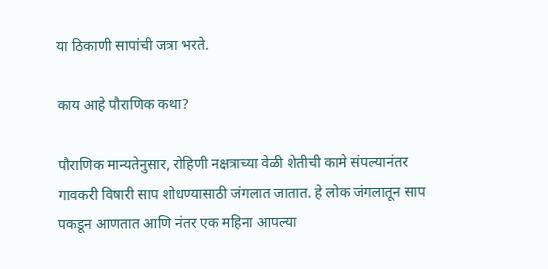या ठिकाणी सापांची जत्रा भरते.

काय आहे पौराणिक कथा?

पौराणिक मान्यतेनुसार, रोहिणी नक्षत्राच्या वेळी शेतीची कामे संपल्यानंतर गावकरी विषारी साप शोधण्यासाठी जंगलात जातात. हे लोक जंगलातून साप पकडून आणतात आणि नंतर एक महिना आपल्या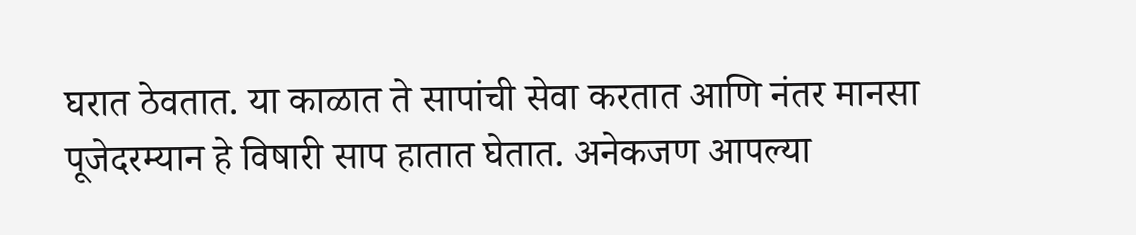घरात ठेवतात. या काळात ते सापांची सेवा करतात आणि नंतर मानसा पूजेदरम्यान हे विषारी साप हातात घेतात. अनेकजण आपल्या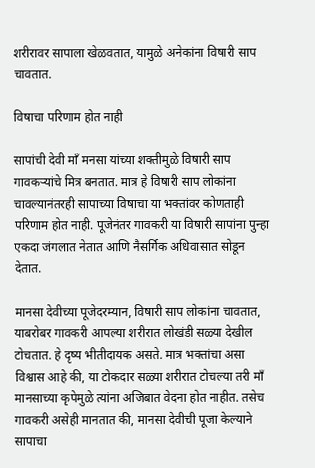शरीरावर सापाला खेळवतात, यामुळे अनेकांना विषारी साप चावतात.

विषाचा परिणाम होत नाही

सापांची देवी माँ मनसा यांच्या शक्तीमुळे विषारी साप गावकऱ्यांचे मित्र बनतात. मात्र हे विषारी साप लोकांना चावल्यानंतरही सापाच्या विषाचा या भक्तांवर कोणताही परिणाम होत नाही. पूजेनंतर गावकरी या विषारी सापांना पुन्हा एकदा जंगलात नेतात आणि नैसर्गिक अधिवासात सोडून देतात.

मानसा देवीच्या पूजेदरम्यान, विषारी साप लोकांना चावतात, याबरोबर गावकरी आपल्या शरीरात लोखंडी सळ्या देखील टोचतात. हे दृष्य भीतीदायक असते. मात्र भक्तांचा असा विश्वास आहे की, या टोकदार सळ्या शरीरात टोचल्या तरी माँ मानसाच्या कृपेमुळे त्यांना अजिबात वेदना होत नाहीत. तसेच गावकरी असेही मानतात की, मानसा देवीची पूजा केल्याने सापाचा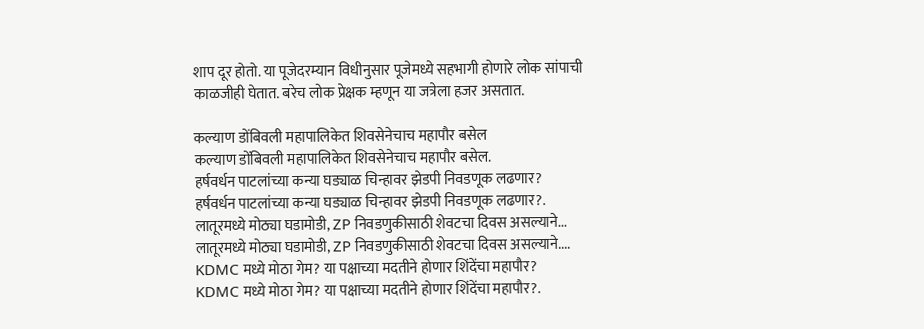शाप दूर होतो. या पूजेदरम्यान विधीनुसार पूजेमध्ये सहभागी होणारे लोक सांपाची काळजीही घेतात. बरेच लोक प्रेक्षक म्हणून या जत्रेला हजर असतात.

कल्याण डोंबिवली महापालिकेत शिवसेनेचाच महापौर बसेल
कल्याण डोंबिवली महापालिकेत शिवसेनेचाच महापौर बसेल.
हर्षवर्धन पाटलांच्या कन्या घड्याळ चिन्हावर झेडपी निवडणूक लढणार?
हर्षवर्धन पाटलांच्या कन्या घड्याळ चिन्हावर झेडपी निवडणूक लढणार?.
लातूरमध्ये मोठ्या घडामोडी, ZP निवडणुकीसाठी शेवटचा दिवस असल्याने...
लातूरमध्ये मोठ्या घडामोडी, ZP निवडणुकीसाठी शेवटचा दिवस असल्याने....
KDMC मध्ये मोठा गेम? या पक्षाच्या मदतीने होणार शिंदेंचा महापौर?
KDMC मध्ये मोठा गेम? या पक्षाच्या मदतीने होणार शिंदेंचा महापौर?.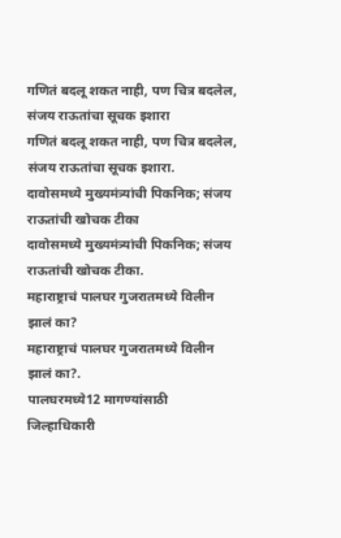गणितं बदलू शकत नाही, पण चित्र बदलेल, संजय राऊतांचा सूचक इशारा
गणितं बदलू शकत नाही, पण चित्र बदलेल, संजय राऊतांचा सूचक इशारा.
दावोसमध्ये मुख्यमंत्र्यांची पिकनिक; संजय राऊतांची खोचक टीका
दावोसमध्ये मुख्यमंत्र्यांची पिकनिक; संजय राऊतांची खोचक टीका.
महाराष्ट्राचं पालघर गुजरातमध्ये विलीन झालं का?
महाराष्ट्राचं पालघर गुजरातमध्ये विलीन झालं का?.
पालघरमध्ये12 मागण्यांसाठी जिल्हाधिकारी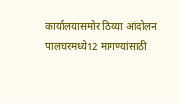कार्यालयासमोर ठिय्या आंदोलन
पालघरमध्ये12 मागण्यांसाठी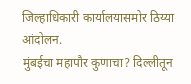जिल्हाधिकारी कार्यालयासमोर ठिय्या आंदोलन.
मुंबईचा महापौर कुणाचा? दिल्लीतून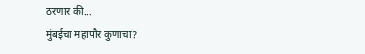ठरणार की...
मुंबईचा महापौर कुणाचा?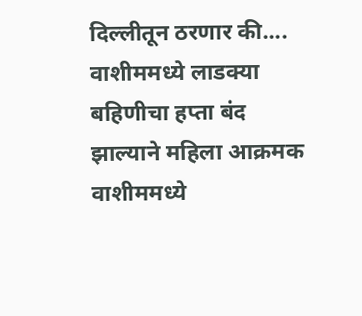दिल्लीतून ठरणार की....
वाशीममध्ये लाडक्या बहिणीचा हप्ता बंद झाल्याने महिला आक्रमक
वाशीममध्ये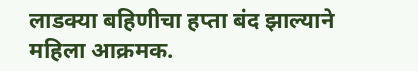लाडक्या बहिणीचा हप्ता बंद झाल्याने महिला आक्रमक.